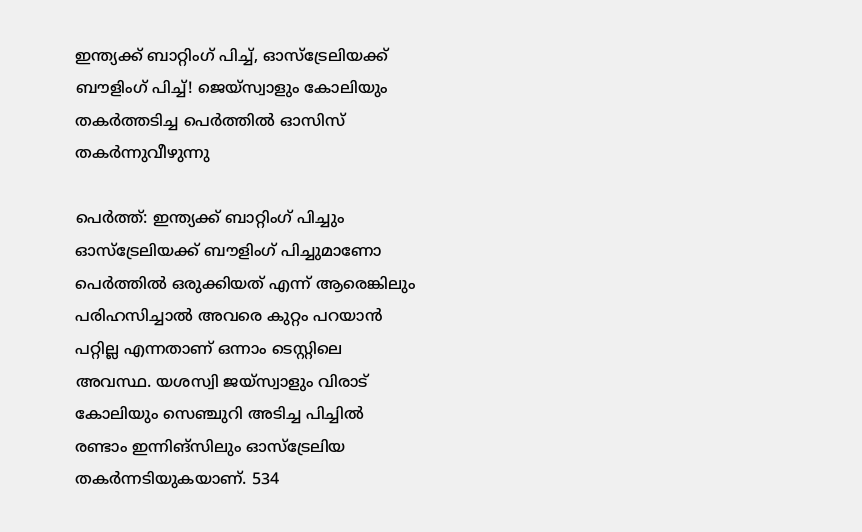ഇന്ത്യക്ക് ബാറ്റിംഗ് പിച്ച്, ഓസ്ട്രേലിയക്ക്‌ ബൗളിംഗ് പിച്ച്! ജെയ്‌സ്വാളും കോലിയും തകർത്തടിച്ച പെർത്തിൽ ഓസിസ് തകർന്നുവീഴുന്നു

പെര്‍ത്ത്: ഇന്ത്യക്ക് ബാറ്റിംഗ് പിച്ചും ഓസ്ട്രേലിയക്ക്‌ ബൗളിംഗ് പിച്ചുമാണോ പെർത്തിൽ ഒരുക്കിയത് എന്ന് ആരെങ്കിലും പരിഹസിച്ചാൽ അവരെ കുറ്റം പറയാൻ പറ്റില്ല എന്നതാണ് ഒന്നാം ടെസ്റ്റിലെ അവസ്ഥ. യശസ്വി ജയ്‌സ്വാളും വിരാട് കോലിയും സെഞ്ചുറി അടിച്ച പിച്ചിൽ രണ്ടാം ഇന്നിങ്സിലും ഓസ്ട്രേലിയ തകർന്നടിയുകയാണ്. 534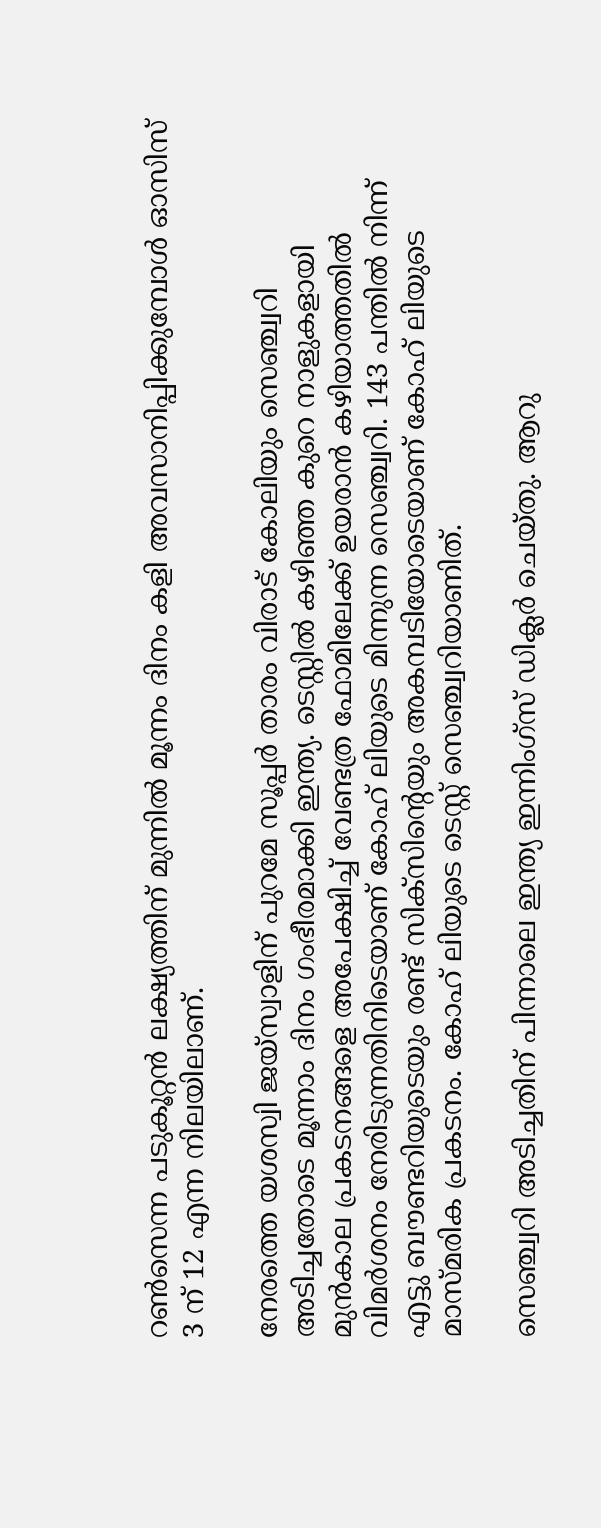റണ്‍സെന്ന പടുകൂറ്റൻ ലക്ഷ്യത്തിന് മുന്നിൽ മൂന്നം ദിനം കളി അവസാനിപ്പിക്കുമ്പോൾ ഓസിസ് 3 ന് 12 എന്ന നിലയിലാണ്.

നേരത്തെ യശസ്വി ജയ്‌സ്വാളിന് പുറമേ സൂപ്പര്‍ താരം വിരാട് കോലിയും സെഞ്ച്വറി അടിച്ചതോടെ മൂന്നാം ദിനം ഗംഭീരമാക്കി ഇന്ത്യ. ടെസ്റ്റില്‍ കഴിഞ്ഞ കുറെ നാളുകളായി മുന്‍കാല പ്രകടനങ്ങളെ അപേക്ഷിച്ച് വേണ്ടത്ര ഫോമിലേക്ക് ഉയരാന്‍ കഴിയാത്തതില്‍ വിമര്‍ശനം നേരിടുന്നതിനിടെയാണ് കോഹ് ലിയുടെ മിന്നുന്ന സെഞ്ച്വറി. 143 പന്തില്‍ നിന്ന് എട്ടു ബൗണ്ടറിയുടെയും രണ്ട് സിക്‌സിന്റെയും അകമ്പടിയോടെയാണ് കോഹ് ലിയുടെ മാസ്മരിക പ്രകടനം. കോഹ് ലിയുടെ ടെസ്റ്റ് സെഞ്ച്വറിയാണിത്.

സെഞ്ച്വറി അടിച്ചതിന് പിന്നാലെ ഇന്ത്യ ഇന്നിംഗ്‌സ് ഡിക്ലര്‍ ചെയ്തു. ആറു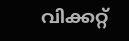വിക്കറ്റ്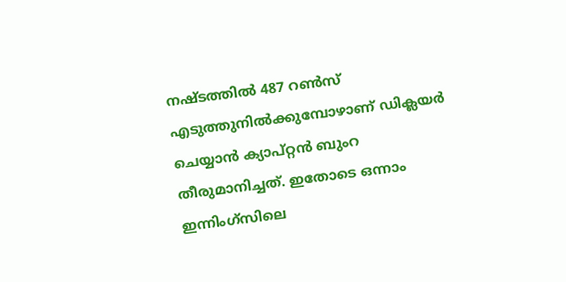നഷ്ടത്തില്‍ 487 റണ്‍സ് എടുത്തുനില്‍ക്കുമ്പോഴാണ് ഡിക്ലയര്‍ ചെയ്യാന്‍ ക്യാപ്റ്റന്‍ ബുംറ തീരുമാനിച്ചത്. ഇതോടെ ഒന്നാം ഇന്നിംഗ്‌സിലെ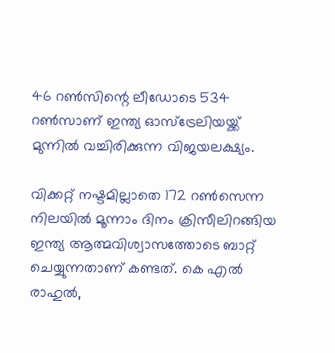46 റണ്‍സിന്റെ ലീഡോടെ 534 റണ്‍സാണ് ഇന്ത്യ ഓസ്‌ട്രേലിയയ്ക്ക് മുന്നില്‍ വച്ചിരിക്കുന്ന വിജയലക്ഷ്യം.

വിക്കറ്റ് നഷ്ടമില്ലാതെ 172 റണ്‍സെന്ന നിലയില്‍ മൂന്നാം ദിനം ക്രിസീലിറങ്ങിയ ഇന്ത്യ ആത്മവിശ്വാസത്തോടെ ബാറ്റ് ചെയ്യുന്നതാണ് കണ്ടത്. കെ എല്‍ രാഹുല്‍,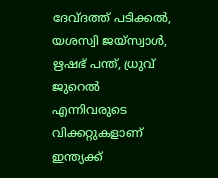ദേവ്ദത്ത് പടിക്കല്‍, യശസ്വി ജയ്‌സ്വാള്‍, ഋഷഭ് പന്ത്, ധ്രുവ് ജുറെല്‍ എന്നിവരുടെ വിക്കറ്റുകളാണ് ഇന്ത്യക്ക്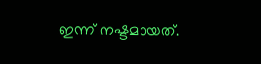ഇന്ന് നഷ്ടമായത്.